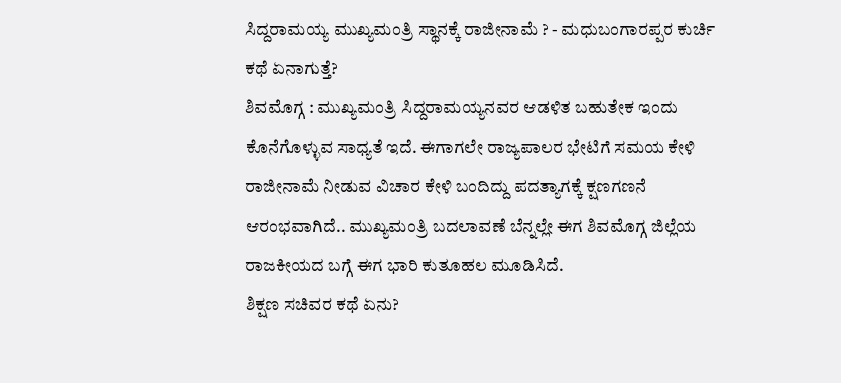ಸಿದ್ದರಾಮಯ್ಯ ಮುಖ್ಯಮಂತ್ರಿ ಸ್ಥಾನಕ್ಕೆ ರಾಜೀನಾಮೆ ? - ಮಧುಬಂಗಾರಪ್ಪರ ಕುರ್ಚಿ ಕಥೆ ಏನಾಗುತ್ತೆ?
ಶಿವಮೊಗ್ಗ : ಮುಖ್ಯಮಂತ್ರಿ ಸಿದ್ದರಾಮಯ್ಯನವರ ಆಡಳಿತ ಬಹುತೇಕ ಇಂದು ಕೊನೆಗೊಳ್ಳುವ ಸಾಧ್ಯತೆ ಇದೆ. ಈಗಾಗಲೇ ರಾಜ್ಯಪಾಲರ ಭೇಟಿಗೆ ಸಮಯ ಕೇಳಿ ರಾಜೀನಾಮೆ ನೀಡುವ ವಿಚಾರ ಕೇಳಿ ಬಂದಿದ್ದು ಪದತ್ಯಾಗಕ್ಕೆ ಕ್ಷಣಗಣನೆ ಆರಂಭವಾಗಿದೆ.. ಮುಖ್ಯಮಂತ್ರಿ ಬದಲಾವಣೆ ಬೆನ್ನಲ್ಲೇ ಈಗ ಶಿವಮೊಗ್ಗ ಜಿಲ್ಲೆಯ ರಾಜಕೀಯದ ಬಗ್ಗೆ ಈಗ ಭಾರಿ ಕುತೂಹಲ ಮೂಡಿಸಿದೆ.
ಶಿಕ್ಷಣ ಸಚಿವರ ಕಥೆ ಏನು?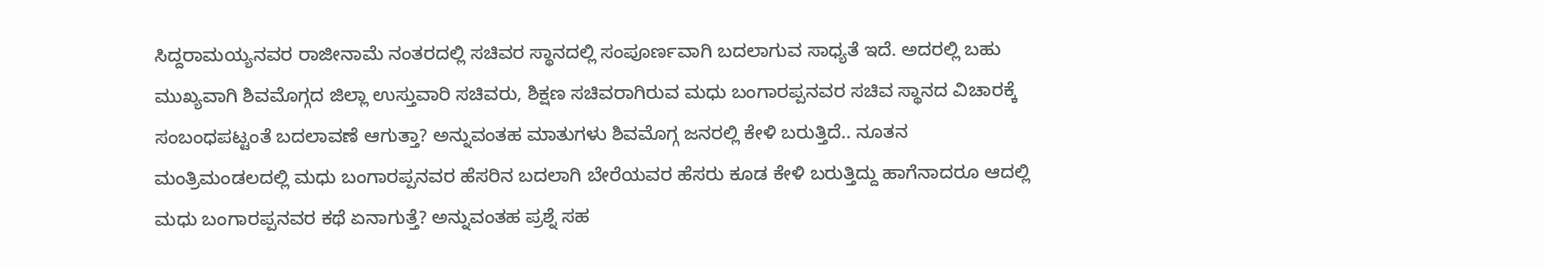ಸಿದ್ದರಾಮಯ್ಯನವರ ರಾಜೀನಾಮೆ ನಂತರದಲ್ಲಿ ಸಚಿವರ ಸ್ಥಾನದಲ್ಲಿ ಸಂಪೂರ್ಣವಾಗಿ ಬದಲಾಗುವ ಸಾಧ್ಯತೆ ಇದೆ. ಅದರಲ್ಲಿ ಬಹು ಮುಖ್ಯವಾಗಿ ಶಿವಮೊಗ್ಗದ ಜಿಲ್ಲಾ ಉಸ್ತುವಾರಿ ಸಚಿವರು, ಶಿಕ್ಷಣ ಸಚಿವರಾಗಿರುವ ಮಧು ಬಂಗಾರಪ್ಪನವರ ಸಚಿವ ಸ್ಥಾನದ ವಿಚಾರಕ್ಕೆ ಸಂಬಂಧಪಟ್ಟಂತೆ ಬದಲಾವಣೆ ಆಗುತ್ತಾ? ಅನ್ನುವಂತಹ ಮಾತುಗಳು ಶಿವಮೊಗ್ಗ ಜನರಲ್ಲಿ ಕೇಳಿ ಬರುತ್ತಿದೆ.. ನೂತನ ಮಂತ್ರಿಮಂಡಲದಲ್ಲಿ ಮಧು ಬಂಗಾರಪ್ಪನವರ ಹೆಸರಿನ ಬದಲಾಗಿ ಬೇರೆಯವರ ಹೆಸರು ಕೂಡ ಕೇಳಿ ಬರುತ್ತಿದ್ದು ಹಾಗೆನಾದರೂ ಆದಲ್ಲಿ ಮಧು ಬಂಗಾರಪ್ಪನವರ ಕಥೆ ಏನಾಗುತ್ತೆ? ಅನ್ನುವಂತಹ ಪ್ರಶ್ನೆ ಸಹ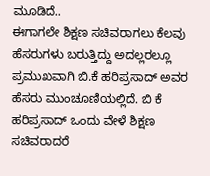ಮೂಡಿದೆ..
ಈಗಾಗಲೇ ಶಿಕ್ಷಣ ಸಚಿವರಾಗಲು ಕೆಲವು ಹೆಸರುಗಳು ಬರುತ್ತಿದ್ದು ಅದಲ್ಲರಲ್ಲೂ ಪ್ರಮುಖವಾಗಿ ಬಿ.ಕೆ ಹರಿಪ್ರಸಾದ್ ಅವರ ಹೆಸರು ಮುಂಚೂಣಿಯಲ್ಲಿದೆ. ಬಿ ಕೆ ಹರಿಪ್ರಸಾದ್ ಒಂದು ವೇಳೆ ಶಿಕ್ಷಣ ಸಚಿವರಾದರೆ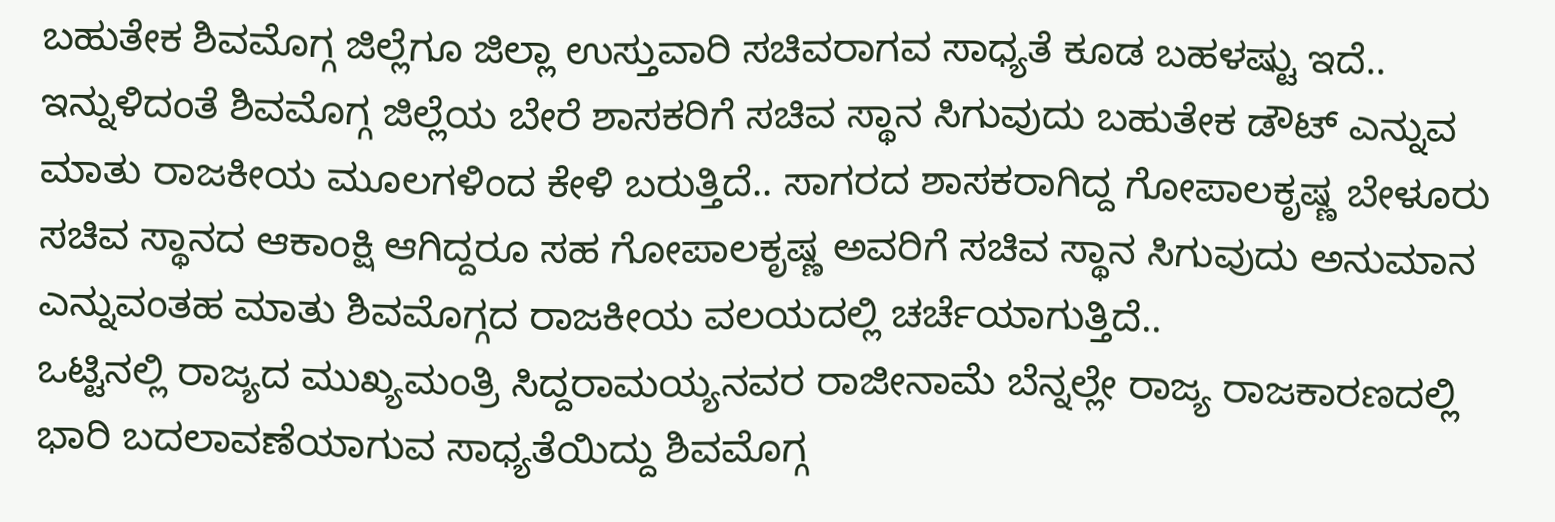ಬಹುತೇಕ ಶಿವಮೊಗ್ಗ ಜಿಲ್ಲೆಗೂ ಜಿಲ್ಲಾ ಉಸ್ತುವಾರಿ ಸಚಿವರಾಗವ ಸಾಧ್ಯತೆ ಕೂಡ ಬಹಳಷ್ಟು ಇದೆ.. ಇನ್ನುಳಿದಂತೆ ಶಿವಮೊಗ್ಗ ಜಿಲ್ಲೆಯ ಬೇರೆ ಶಾಸಕರಿಗೆ ಸಚಿವ ಸ್ಥಾನ ಸಿಗುವುದು ಬಹುತೇಕ ಡೌಟ್ ಎನ್ನುವ ಮಾತು ರಾಜಕೀಯ ಮೂಲಗಳಿಂದ ಕೇಳಿ ಬರುತ್ತಿದೆ.. ಸಾಗರದ ಶಾಸಕರಾಗಿದ್ದ ಗೋಪಾಲಕೃಷ್ಣ ಬೇಳೂರು ಸಚಿವ ಸ್ಥಾನದ ಆಕಾಂಕ್ಷಿ ಆಗಿದ್ದರೂ ಸಹ ಗೋಪಾಲಕೃಷ್ಣ ಅವರಿಗೆ ಸಚಿವ ಸ್ಥಾನ ಸಿಗುವುದು ಅನುಮಾನ ಎನ್ನುವಂತಹ ಮಾತು ಶಿವಮೊಗ್ಗದ ರಾಜಕೀಯ ವಲಯದಲ್ಲಿ ಚರ್ಚೆಯಾಗುತ್ತಿದೆ..
ಒಟ್ಟಿನಲ್ಲಿ ರಾಜ್ಯದ ಮುಖ್ಯಮಂತ್ರಿ ಸಿದ್ದರಾಮಯ್ಯನವರ ರಾಜೀನಾಮೆ ಬೆನ್ನಲ್ಲೇ ರಾಜ್ಯ ರಾಜಕಾರಣದಲ್ಲಿ ಭಾರಿ ಬದಲಾವಣೆಯಾಗುವ ಸಾಧ್ಯತೆಯಿದ್ದು ಶಿವಮೊಗ್ಗ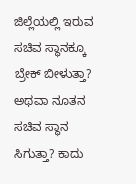ಜಿಲ್ಲೆಯಲ್ಲಿ ಇರುವ ಸಚಿವ ಸ್ಥಾನಕ್ಕೂ ಬ್ರೇಕ್ ಬೀಳುತ್ತಾ? ಅಥವಾ ನೂತನ ಸಚಿವ ಸ್ಥಾನ ಸಿಗುತ್ತಾ? ಕಾದು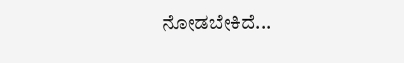ನೋಡಬೇಕಿದೆ...